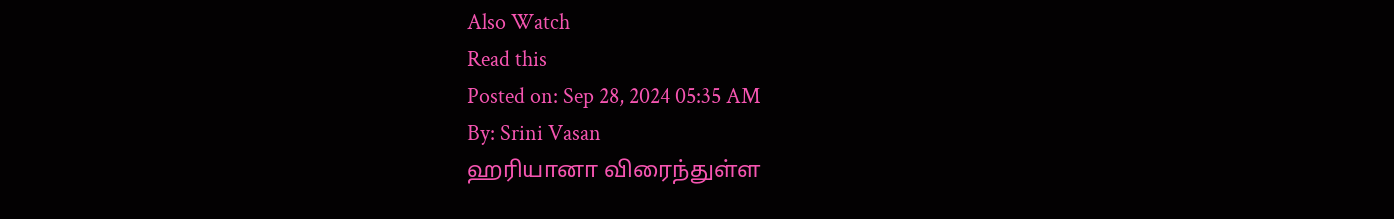Also Watch
Read this
Posted on: Sep 28, 2024 05:35 AM
By: Srini Vasan
ஹரியானா விரைந்துள்ள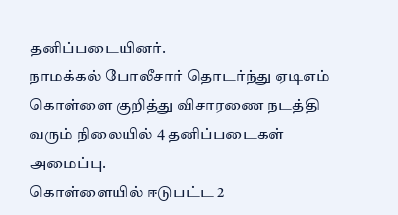தனிப்படையினர்.
நாமக்கல் போலீசார் தொடர்ந்து ஏடிஎம் கொள்ளை குறித்து விசாரணை நடத்தி வரும் நிலையில் 4 தனிப்படைகள் அமைப்பு.
கொள்ளையில் ஈடுபட்ட 2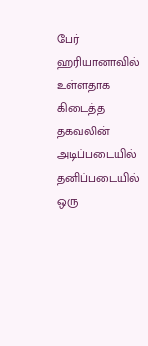பேர் ஹரியானாவில் உள்ளதாக கிடைத்த தகவலின் அடிப்படையில் தனிப்படையில் ஒரு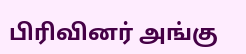பிரிவினர் அங்கு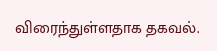விரைந்துள்ளதாக தகவல்.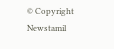© Copyright Newstamil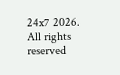24x7 2026. All rights reserved